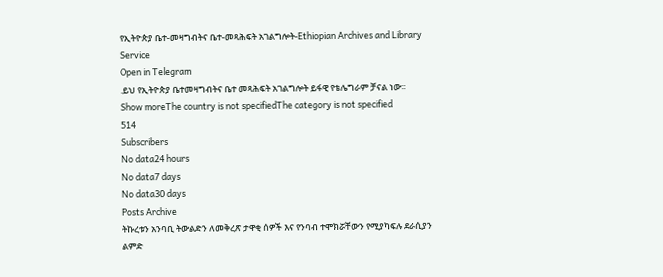የኢትዮጵያ ቤተ-መዛግብትና ቤተ-መጻሕፍት አገልግሎት-Ethiopian Archives and Library Service
Open in Telegram
.ይህ የኢትዮጵያ ቤተመዛግብትና ቤተ መጻሕፍት አገልግሎት ይፋዊ የቴሌግራም ቻናል ነው፡፡
Show moreThe country is not specifiedThe category is not specified
514
Subscribers
No data24 hours
No data7 days
No data30 days
Posts Archive
ትኩረቱን አንባቢ ትውልድን ለመቅረጽ ታዋቂ ሰዎች እና የንባብ ተሞክሯቸውን የሚያካፍሉ ደራሲያን ልምድ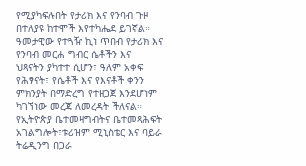የሚያካፍሉበት የታሪክ እና የንባብ ጉዞ በተለያዩ ከተሞች እየተካሔደ ይገኛል።
ዓመታዊው የተጓዥ ኪነ ጥበብ የታሪክ እና የንባብ መርሐ ግብር ሴቶችን እና
ህጻናትን ያካተተ ሲሆን፣ ዓለም አቀፍ የሕፃናት፣ የሴቶች እና የእናቶች ቀንን ምክንያት በማድረግ የተዘጋጀ እንደሆነም ካገኘነው መረጃ ለመረዳት ችለናል።
የኢትዮጵያ ቤተመዛግብትና ቤተመጻሕፍት አገልግሎት፣ቱሪዝም ሚኒስቴር እና ባይራ ትሬዲንግ በጋራ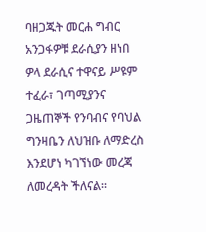ባዘጋጁት መርሐ ግብር አንጋፋዎቹ ደራሲያን ዘነበ ዎላ ደራሲና ተዋናይ ሥዩም ተፈራ፣ ገጣሚያንና ጋዜጠኞች የንባብና የባህል ግንዛቤን ለህዝቡ ለማድረስ እንደሆነ ካገኘነው መረጃ ለመረዳት ችለናል።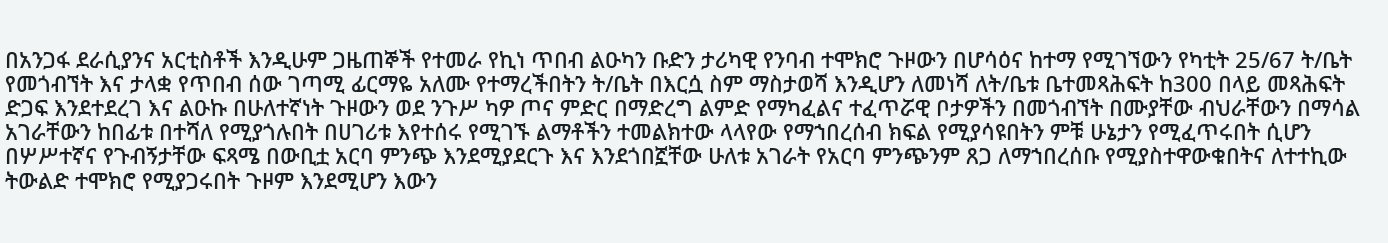በአንጋፋ ደራሲያንና አርቲስቶች እንዲሁም ጋዜጠኞች የተመራ የኪነ ጥበብ ልዑካን ቡድን ታሪካዊ የንባብ ተሞክሮ ጉዞውን በሆሳዕና ከተማ የሚገኘውን የካቲት 25/67 ት/ቤት የመጎብኘት እና ታላቋ የጥበብ ሰው ገጣሚ ፊርማዬ አለሙ የተማረችበትን ት/ቤት በእርሷ ስም ማስታወሻ እንዲሆን ለመነሻ ለት/ቤቱ ቤተመጻሕፍት ከ300 በላይ መጻሕፍት ድጋፍ እንደተደረገ እና ልዑኩ በሁለተኛነት ጉዞውን ወደ ንጉሥ ካዎ ጦና ምድር በማድረግ ልምድ የማካፈልና ተፈጥሯዊ ቦታዎችን በመጎብኘት በሙያቸው ብህራቸውን በማሳል አገራቸውን ከበፊቱ በተሻለ የሚያጎሉበት በሀገሪቱ እየተሰሩ የሚገኙ ልማቶችን ተመልክተው ላላየው የማኀበረሰብ ክፍል የሚያሳዩበትን ምቹ ሁኔታን የሚፈጥሩበት ሲሆን በሦሥተኛና የጉብኝታቸው ፍጻሜ በውቢቷ አርባ ምንጭ እንደሚያደርጉ እና እንደጎበኟቸው ሁለቱ አገራት የአርባ ምንጭንም ጸጋ ለማኀበረሰቡ የሚያስተዋውቁበትና ለተተኪው ትውልድ ተሞክሮ የሚያጋሩበት ጉዞም እንደሚሆን እውን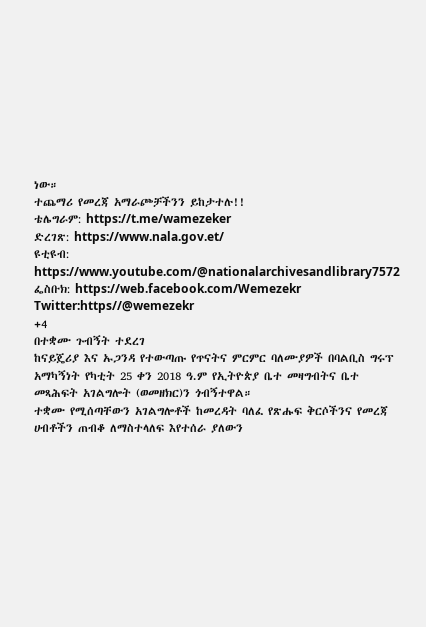ነው።
ተጨማሪ የመረጃ አማራጮቻችንን ይከታተሉ!!
ቴሌግራም: https://t.me/wamezeker
ድረገጽ: https://www.nala.gov.et/
ዩቲዩብ: https://www.youtube.com/@nationalarchivesandlibrary7572
ፌስቡክ: https://web.facebook.com/Wemezekr
Twitter:https//@wemezekr
+4
በተቋሙ ጉብኝት ተደረገ
ከናይጄሪያ እና ኡጋንዳ የተውጣጡ የጥናትና ምርምር ባለሙያዎች በባልቢስ ግሩፕ አማካኝነት የካቲት 25 ቀን 2018 ዓ.ም የኢትዮጵያ ቤተ መዛግብትና ቤተ መጻሕፍት አገልግሎት (ወመዘክር)ን ጎብኝተዋል።
ተቋሙ የሚሰጣቸውን አገልግሎቶች ከመረዳት ባለፈ የጽሑፍ ቅርሶችንና የመረጃ ሀብቶችን ጠብቆ ለማስተላለፍ እየተሰራ ያለውን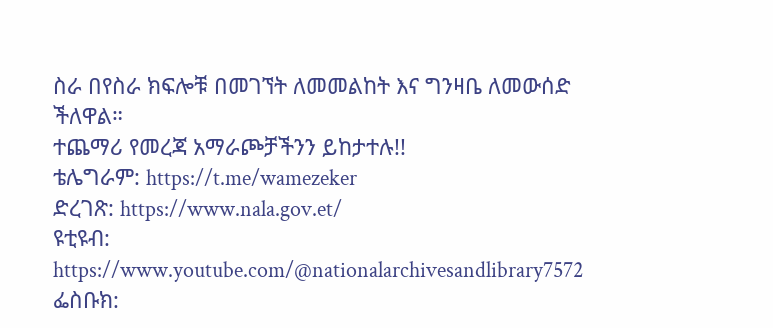ስራ በየስራ ክፍሎቹ በመገኘት ለመመልከት እና ግንዛቤ ለመውሰድ ችለዋል።
ተጨማሪ የመረጃ አማራጮቻችንን ይከታተሉ!!
ቴሌግራም: https://t.me/wamezeker
ድረገጽ: https://www.nala.gov.et/
ዩቲዩብ: https://www.youtube.com/@nationalarchivesandlibrary7572
ፌስቡክ: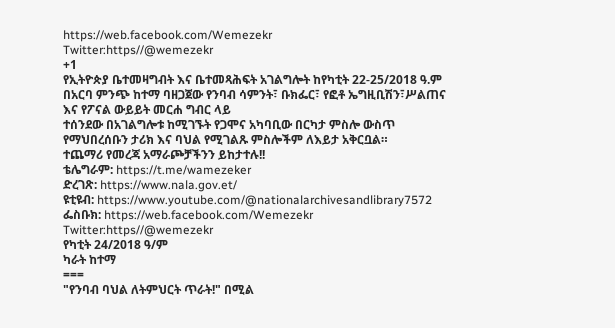https://web.facebook.com/Wemezekr
Twitter:https//@wemezekr
+1
የኢትዮጵያ ቤተመዛግብት እና ቤተመጻሕፍት አገልግሎት ከየካቲት 22-25/2018 ዓ.ም በአርባ ምንጭ ከተማ ባዘጋጀው የንባብ ሳምንት፣ ቡክፌር፣ የፎቶ ኤግዚቢሽን፣ሥልጠና እና የፖናል ውይይት መርሐ ግብር ላይ
ተሰንደው በአገልግሎቱ ከሚገኙት የጋሞና አካባቢው በርካታ ምስሎ ውስጥ የማህበረሰቡን ታሪክ እና ባህል የሚገልጹ ምስሎችም ለእይታ አቅርቧል።
ተጨማሪ የመረጃ አማራጮቻችንን ይከታተሉ!!
ቴሌግራም: https://t.me/wamezeker
ድረገጽ: https://www.nala.gov.et/
ዩቲዩብ: https://www.youtube.com/@nationalarchivesandlibrary7572
ፌስቡክ: https://web.facebook.com/Wemezekr
Twitter:https//@wemezekr
የካቲት 24/2018 ዓ/ም
ካራት ከተማ
===
"የንባብ ባህል ለትምህርት ጥራት!" በሚል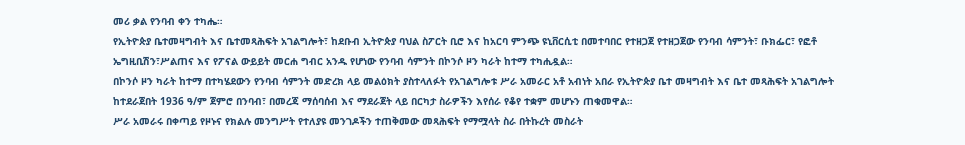መሪ ቃል የንባብ ቀን ተካሔ።
የኢትዮጵያ ቤተመዛግብት እና ቤተመጻሕፍት አገልግሎት፣ ከደቡብ ኢትዮጵያ ባህል ስፖርት ቢሮ እና ከአርባ ምንጭ ዩኒቨርሲቲ በመተባበር የተዘጋጀ የተዘጋጀው የንባብ ሳምንት፣ ቡክፌር፣ የፎቶ ኤግዚቢሽን፣ሥልጠና እና የፖናል ውይይት መርሐ ግብር አንዱ የሆነው የንባብ ሳምንት በኮንሶ ዞን ካራት ከተማ ተካሒዷል።
በኮንሶ ዞን ካራት ከተማ በተካሄደውን የንባብ ሳምንት መድረክ ላይ መልዕክት ያስተላለፉት የአገልግሎቱ ሥራ አመራር አቶ አብነት አበራ የኢትዮጵያ ቤተ መዛግብት እና ቤተ መጻሕፍት አገልግሎት ከተደራጀበት 1936 ዓ/ም ጀምሮ በንባብ፣ በመረጃ ማሰባሰብ እና ማደራጀት ላይ በርካታ ስራዎችን እየሰራ የቆየ ተቋም መሆኑን ጠቁመዋል።
ሥራ አመራሩ በቀጣይ የዞኑና የክልሉ መንግሥት የተለያዩ መንገዶችን ተጠቅመው መጻሕፍት የማሟላት ስራ በትኩረት መስራት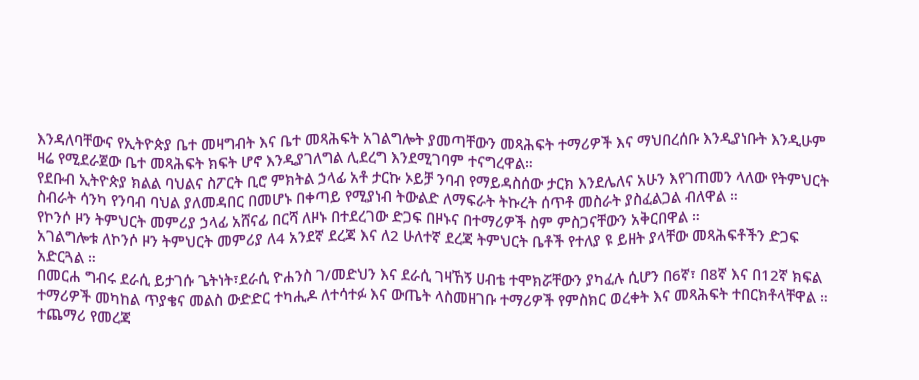እንዳለባቸውና የኢትዮጵያ ቤተ መዛግብት እና ቤተ መጻሕፍት አገልግሎት ያመጣቸውን መጻሕፍት ተማሪዎች እና ማህበረሰቡ እንዲያነቡት እንዲሁም ዛሬ የሚደራጀው ቤተ መጻሕፍት ክፍት ሆኖ እንዲያገለግል ሊደረግ እንደሚገባም ተናግረዋል።
የደቡብ ኢትዮጵያ ክልል ባህልና ስፖርት ቢሮ ምክትል ኃላፊ አቶ ታርኩ ኦይቻ ንባብ የማይዳስሰው ታርክ እንደሌለና አሁን እየገጠመን ላለው የትምህርት ስብራት ሳንካ የንባብ ባህል ያለመዳበር በመሆኑ በቀጣይ የሚያነብ ትውልድ ለማፍራት ትኩረት ሰጥቶ መስራት ያስፈልጋል ብለዋል ።
የኮንሶ ዞን ትምህርት መምሪያ ኃላፊ አሸናፊ በርሻ ለዞኑ በተደረገው ድጋፍ በዞኑና በተማሪዎች ስም ምስጋናቸውን አቅርበዋል ።
አገልግሎቱ ለኮንሶ ዞን ትምህርት መምሪያ ለ4 አንደኛ ደረጃ እና ለ2 ሁለተኛ ደረጃ ትምህርት ቤቶች የተለያ ዩ ይዘት ያላቸው መጻሕፍቶችን ድጋፍ አድርጓል ።
በመርሐ ግብሩ ደራሲ ይታገሱ ጌትነት፣ደራሲ ዮሐንስ ገ/መድህን እና ደራሲ ገዛኸኝ ሀብቴ ተሞክሯቸውን ያካፈሉ ሲሆን በ6ኛ፣ በ8ኛ እና በ12ኛ ክፍል ተማሪዎች መካከል ጥያቄና መልስ ውድድር ተካሒዶ ለተሳተፉ እና ውጤት ላስመዘገቡ ተማሪዎች የምስክር ወረቀት እና መጻሕፍት ተበርክቶላቸዋል ።
ተጨማሪ የመረጃ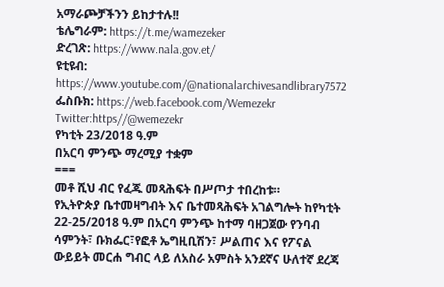አማራጮቻችንን ይከታተሉ!!
ቴሌግራም: https://t.me/wamezeker
ድረገጽ: https://www.nala.gov.et/
ዩቲዩብ: https://www.youtube.com/@nationalarchivesandlibrary7572
ፌስቡክ: https://web.facebook.com/Wemezekr
Twitter:https//@wemezekr
የካቲት 23/2018 ዓ.ም
በአርባ ምንጭ ማረሚያ ተቋም
===
መቶ ሺህ ብር የፈጁ መጻሕፍት በሥጦታ ተበረከቱ።
የኢትዮጵያ ቤተመዛግብት እና ቤተመጻሕፍት አገልግሎት ከየካቲት 22-25/2018 ዓ.ም በአርባ ምንጭ ከተማ ባዘጋጀው የንባብ ሳምንት፣ ቡክፌር፣የፎቶ ኤግዚቢሽን፣ ሥልጠና እና የፖናል ውይይት መርሐ ግብር ላይ ለአስራ አምስት አንደኛና ሁለተኛ ደረጃ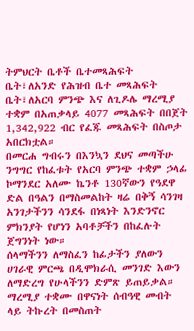ትምህርት ቤቶች ቤተመጻሕፍት ቤት፣ለአንድ የሕዝብ ቤተ መጻሕፍት ቤት፣ለአርባ ምንጭ እና ለጊዶሌ ማረሚያ ተቋም በአጠቃላይ 4077 መጻሕፍት በበጀት 1,342,922 ብር የፈጁ መጻሕፍት በስጦታ አበርክቷል።
በመርሐ ግብሩን በእንኳን ደህና መጣችሁ ንግግር የከፈቱት የአርባ ምንጭ ተቋም ኃላፊ ኮማንደር አለሙ ኬንቶ 130ኛውን የዓደዋ ድል በዓልን በማስመልከት ዛሬ በቅኝ ሳንገዛ አንገታችንን ሳንደፋ በነጻነት እንድንኖር ምክንያት የሆነን አባቶቻችን በከፈሉት ጀግንነት ነው።
ሰላማችንን ለማስፈን ከፊታችን ያለውን ሀገራዊ ምርጫ በዲሞክራሲ መንገድ እውን ለማድረግ የሁላችንን ድምጽ ይጠይቃል።
ማረሚያ ተቋሙ በዋናነት ሰብዓዊ መብት ላይ ትኩረት በመስጠት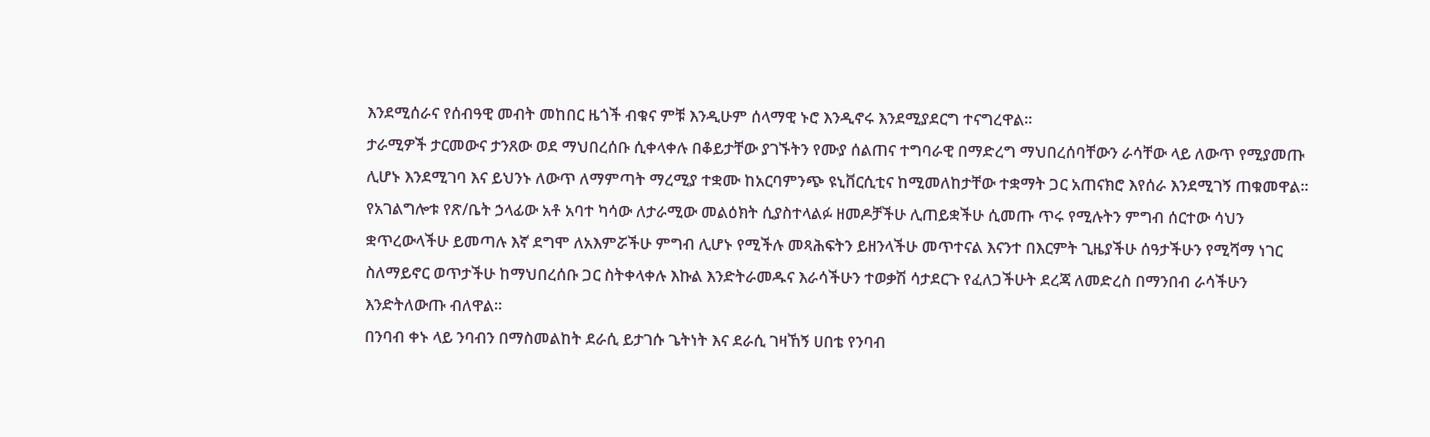እንደሚሰራና የሰብዓዊ መብት መከበር ዜጎች ብቁና ምቹ እንዲሁም ሰላማዊ ኑሮ እንዲኖሩ እንደሚያደርግ ተናግረዋል።
ታራሚዎች ታርመውና ታንጸው ወደ ማህበረሰቡ ሲቀላቀሉ በቆይታቸው ያገኙትን የሙያ ሰልጠና ተግባራዊ በማድረግ ማህበረሰባቸውን ራሳቸው ላይ ለውጥ የሚያመጡ ሊሆኑ እንደሚገባ እና ይህንኑ ለውጥ ለማምጣት ማረሚያ ተቋሙ ከአርባምንጭ ዩኒቨርሲቲና ከሚመለከታቸው ተቋማት ጋር አጠናክሮ እየሰራ እንደሚገኝ ጠቁመዋል።
የአገልግሎቱ የጽ/ቤት ኃላፊው አቶ አባተ ካሳው ለታራሚው መልዕክት ሲያስተላልፉ ዘመዶቻችሁ ሊጠይቋችሁ ሲመጡ ጥሩ የሚሉትን ምግብ ሰርተው ሳህን ቋጥረውላችሁ ይመጣሉ እኛ ደግሞ ለአእምሯችሁ ምግብ ሊሆኑ የሚችሉ መጻሕፍትን ይዘንላችሁ መጥተናል እናንተ በእርምት ጊዜያችሁ ሰዓታችሁን የሚሻማ ነገር ስለማይኖር ወጥታችሁ ከማህበረሰቡ ጋር ስትቀላቀሉ እኩል እንድትራመዱና እራሳችሁን ተወቃሽ ሳታደርጉ የፈለጋችሁት ደረጃ ለመድረስ በማንበብ ራሳችሁን እንድትለውጡ ብለዋል።
በንባብ ቀኑ ላይ ንባብን በማስመልከት ደራሲ ይታገሱ ጌትነት እና ደራሲ ገዛኸኝ ሀበቴ የንባብ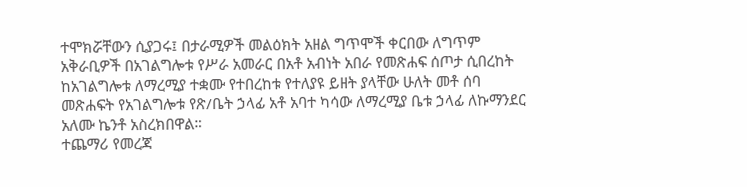ተሞክሯቸውን ሲያጋሩ፤ በታራሚዎች መልዕክት አዘል ግጥሞች ቀርበው ለግጥም አቅራቢዎች በአገልግሎቱ የሥራ አመራር በአቶ አብነት አበራ የመጽሐፍ ሰጦታ ሲበረከት ከአገልግሎቱ ለማረሚያ ተቋሙ የተበረከቱ የተለያዩ ይዘት ያላቸው ሁለት መቶ ሰባ መጽሐፍት የአገልግሎቱ የጽ/ቤት ኃላፊ አቶ አባተ ካሳው ለማረሚያ ቤቱ ኃላፊ ለኩማንደር አለሙ ኬንቶ አስረክበዋል።
ተጨማሪ የመረጃ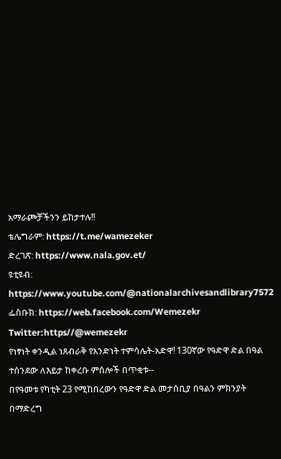አማራጮቻችንን ይከታተሉ!!
ቴሌግራም: https://t.me/wamezeker
ድረገጽ: https://www.nala.gov.et/
ዩቲዩብ: https://www.youtube.com/@nationalarchivesandlibrary7572
ፌስቡክ: https://web.facebook.com/Wemezekr
Twitter:https//@wemezekr
የነፃነት ቀንዲል ነጸብራቅ የአንድነት ተምሳሌት-አድዋ! 130ኛው የዓድዋ ድል በዓል ተሰንደው ለእይታ ከቀረቡ ምሰሎች በጥቂቱ--
በየዓመቱ የካቲት 23 የሚከበረውን የዓድዋ ድል መታሰቢያ በዓልን ምክንያት በማድረግ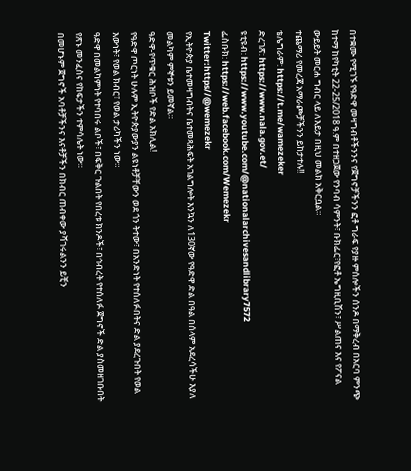በተቋሙ የሚገኙ የዓድዋ መዛግብቶችንንና የጀግኖቻችንን ፎቶ ግራፍ የያዙ ምሰሎችን ሰንዶ በማቅረብ በአርባ ምንጭ ከተማ ከየካቲት 22-25/2018 ዓ.ም በተዘጋጀው የንባብ ሳምንት፣ ቡክፌር፣የፎቶ ኤግዚቢሽን፣ ሥልጠና እና የፖናል ውይይት መርሐ ግብር ላይ ለእይታ በዚህ መልክ አቅርቧል።
ተጨማሪ የመረጃ አማራጮቻችንን ይከታተሉ!!
ቴሌግራም: https://t.me/wamezeker
ድረገጽ: https://www.nala.gov.et/
ዩቲዩብ: https://www.youtube.com/@nationalarchivesandlibrary7572
ፌስቡክ: https://web.facebook.com/Wemezekr
Twitter:https//@wemezekr
የኢትዮጵያ ቤተመዛግብትና ቤተመጻሕፍት አገልግሎት እንኳን ለ130ኛው የዓድዋ ድል በዓል በሰላም አደረሳችሁ እያለ መልካም ምኞቱን ይመኛል።
ዓድዋ-የጥቁር ሕዝቦች የድል አክሊል!
የዓድዋ ጦርነት ሁሉም ኢትዮጵያውያን ልዩነቶቻቸውን ወደ ጎን ትተው፣ በአንድነት የተሰለፉበትና ድል ያደረጉበት የወል እውነት፣ የወል ክብር፣ የወል ታሪካችን ነው።
ዓድዋ በመልካምነት የተባበሩ ልቦች፣ በፍቅር ጉልበት የበረቱ ክንዶች፣ በኅብረት የተሰለፉ ጀግኖች ድል ያስመዘገቡበት የጽኑ መንፈስና የከፍታችን ተምሳሌት ነው።
በመሆኑም ጀግኖች አባቶቻችንና እናቶቻችን በክብር ጠብቀው ያሻገሩልንን ይቺን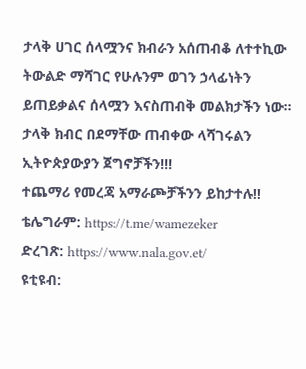ታላቅ ሀገር ሰላሟንና ክብራን አሰጠብቆ ለተተኪው ትውልድ ማሻገር የሁሉንም ወገን ኃላፊነትን ይጠይቃልና ሰላሟን እናስጠብቅ መልክታችን ነው።
ታላቅ ክብር በደማቸው ጠብቀው ላሻገሩልን ኢትዮጵያውያን ጀግኖቻችን!!!
ተጨማሪ የመረጃ አማራጮቻችንን ይከታተሉ!!
ቴሌግራም: https://t.me/wamezeker
ድረገጽ: https://www.nala.gov.et/
ዩቲዩብ: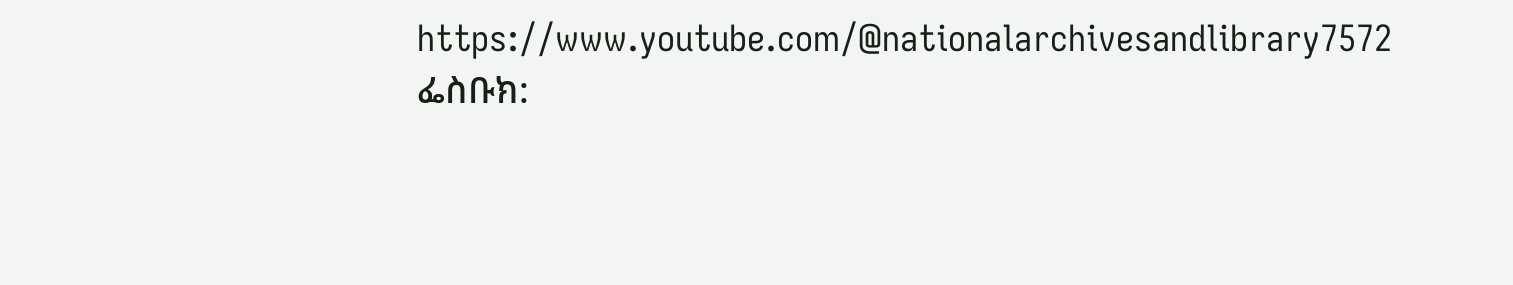https://www.youtube.com/@nationalarchivesandlibrary7572
ፌስቡክ: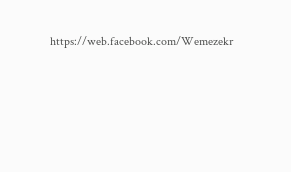https://web.facebook.com/Wemezekr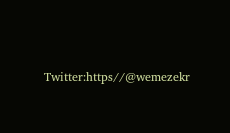Twitter:https//@wemezekr